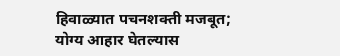हिवाळ्यात पचनशक्ती मजबूत; योग्य आहार घेतल्यास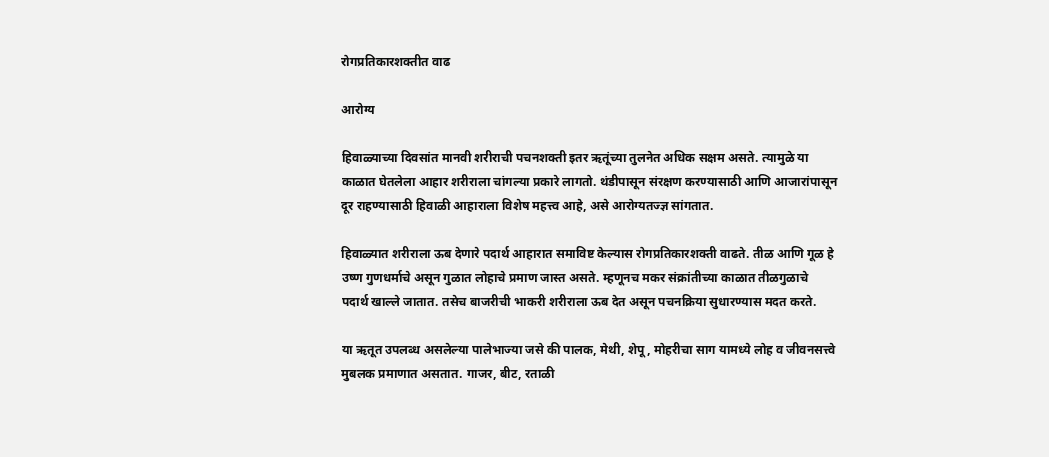रोगप्रतिकारशक्तीत वाढ

आरोग्य

हिवाळ्याच्या दिवसांत मानवी शरीराची पचनशक्ती इतर ऋतूंच्या तुलनेत अधिक सक्षम असते. त्यामुळे या काळात घेतलेला आहार शरीराला चांगल्या प्रकारे लागतो. थंडीपासून संरक्षण करण्यासाठी आणि आजारांपासून दूर राहण्यासाठी हिवाळी आहाराला विशेष महत्त्व आहे, असे आरोग्यतज्ज्ञ सांगतात.

हिवाळ्यात शरीराला ऊब देणारे पदार्थ आहारात समाविष्ट केल्यास रोगप्रतिकारशक्ती वाढते. तीळ आणि गूळ हे उष्ण गुणधर्माचे असून गुळात लोहाचे प्रमाण जास्त असते. म्हणूनच मकर संक्रांतीच्या काळात तीळगुळाचे पदार्थ खाल्ले जातात. तसेच बाजरीची भाकरी शरीराला ऊब देत असून पचनक्रिया सुधारण्यास मदत करते.

या ऋतूत उपलब्ध असलेल्या पालेभाज्या जसे की पालक, मेथी, शेपू, मोहरीचा साग यामध्ये लोह व जीवनसत्त्वे मुबलक प्रमाणात असतात. गाजर, बीट, रताळी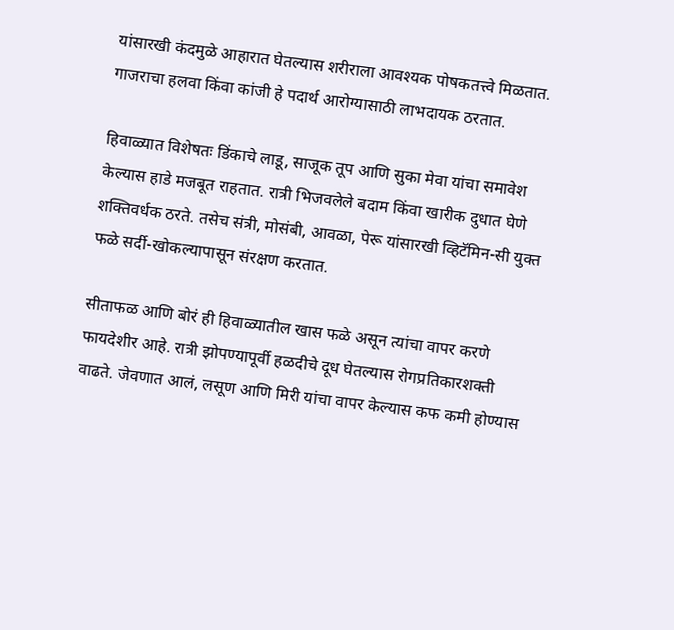यांसारखी कंदमुळे आहारात घेतल्यास शरीराला आवश्यक पोषकतत्त्वे मिळतात. गाजराचा हलवा किंवा कांजी हे पदार्थ आरोग्यासाठी लाभदायक ठरतात.

हिवाळ्यात विशेषतः डिंकाचे लाडू, साजूक तूप आणि सुका मेवा यांचा समावेश केल्यास हाडे मजबूत राहतात. रात्री भिजवलेले बदाम किंवा खारीक दुधात घेणे शक्तिवर्धक ठरते. तसेच संत्री, मोसंबी, आवळा, पेरू यांसारखी व्हिटॅमिन-सी युक्त फळे सर्दी-खोकल्यापासून संरक्षण करतात.

सीताफळ आणि बोरं ही हिवाळ्यातील खास फळे असून त्यांचा वापर करणे फायदेशीर आहे. रात्री झोपण्यापूर्वी हळदीचे दूध घेतल्यास रोगप्रतिकारशक्ती वाढते. जेवणात आलं, लसूण आणि मिरी यांचा वापर केल्यास कफ कमी होण्यास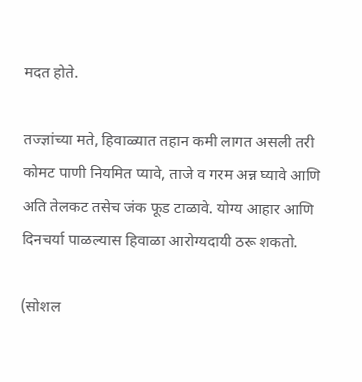मदत होते.

तज्ज्ञांच्या मते, हिवाळ्यात तहान कमी लागत असली तरी कोमट पाणी नियमित प्यावे, ताजे व गरम अन्न घ्यावे आणि अति तेलकट तसेच जंक फूड टाळावे. योग्य आहार आणि दिनचर्या पाळल्यास हिवाळा आरोग्यदायी ठरू शकतो.

(सोशल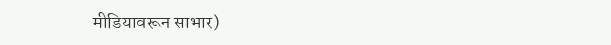मीडियावरून साभार)